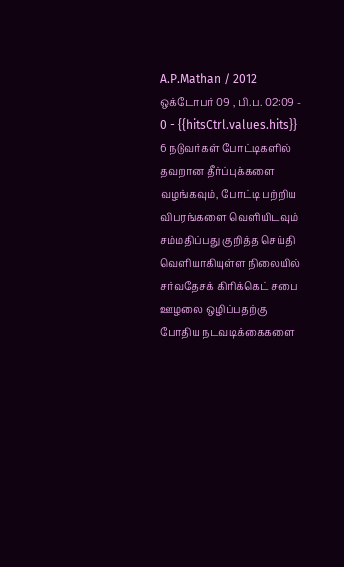A.P.Mathan / 2012 ஒக்டோபர் 09 , பி.ப. 02:09 - 0 - {{hitsCtrl.values.hits}}
6 நடுவர்கள் போட்டிகளில் தவறான தீர்ப்புக்களை வழங்கவும், போட்டி பற்றிய விபரங்களை வெளியிடவும் சம்மதிப்பது குறித்த செய்தி வெளியாகியுள்ள நிலையில் சர்வதேசக் கிரிக்கெட் சபை ஊழலை ஒழிப்பதற்கு போதிய நடவடிக்கைகளை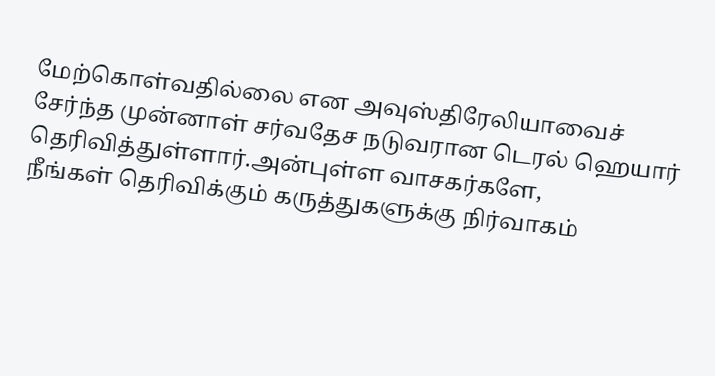மேற்கொள்வதில்லை என அவுஸ்திரேலியாவைச் சேர்ந்த முன்னாள் சர்வதேச நடுவரான டெரல் ஹெயார் தெரிவித்துள்ளார்.அன்புள்ள வாசகர்களே,
நீங்கள் தெரிவிக்கும் கருத்துகளுக்கு நிர்வாகம்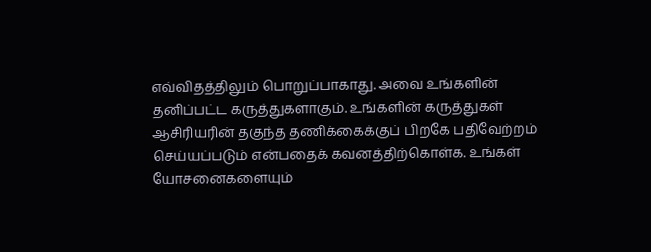எவ்விதத்திலும் பொறுப்பாகாது. அவை உங்களின் தனிப்பட்ட கருத்துகளாகும். உங்களின் கருத்துகள் ஆசிரியரின் தகுந்த தணிக்கைக்குப் பிறகே பதிவேற்றம் செய்யப்படும் என்பதைக் கவனத்திற்கொள்க. உங்கள் யோசனைகளையும்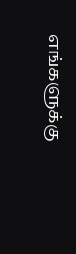எங்களுக்கு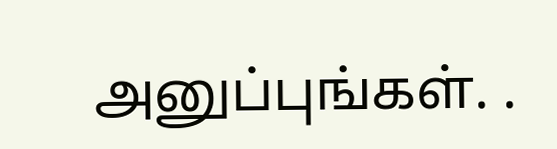அனுப்புங்கள். .